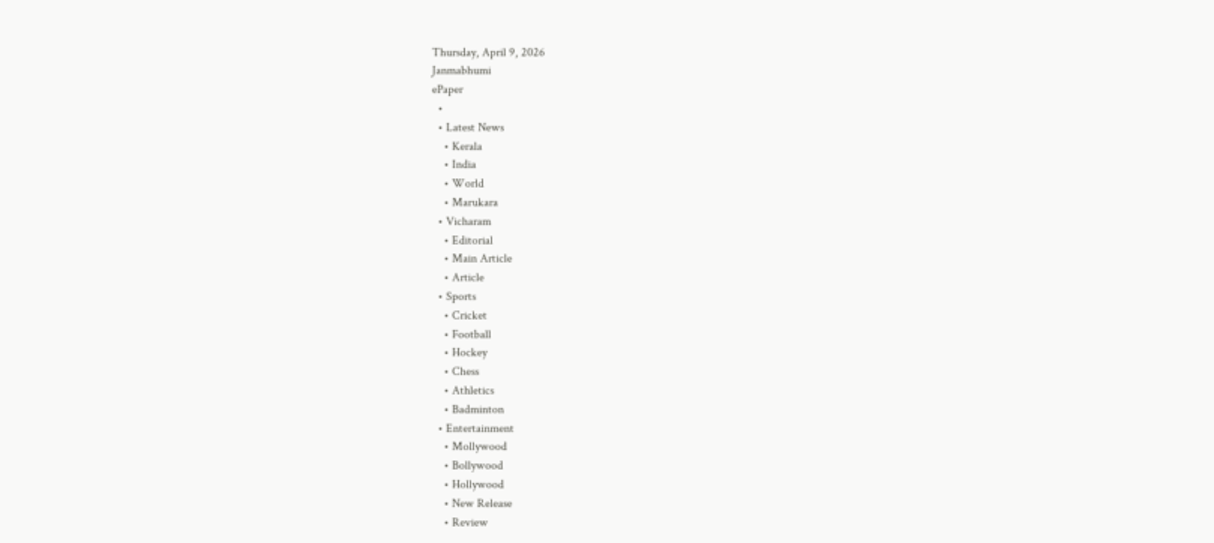Thursday, April 9, 2026
Janmabhumi
ePaper
  •
  • Latest News
    • Kerala
    • India
    • World
    • Marukara
  • Vicharam
    • Editorial
    • Main Article
    • Article
  • Sports
    • Cricket
    • Football
    • Hockey
    • Chess
    • Athletics
    • Badminton
  • Entertainment
    • Mollywood
    • Bollywood
    • Hollywood
    • New Release
    • Review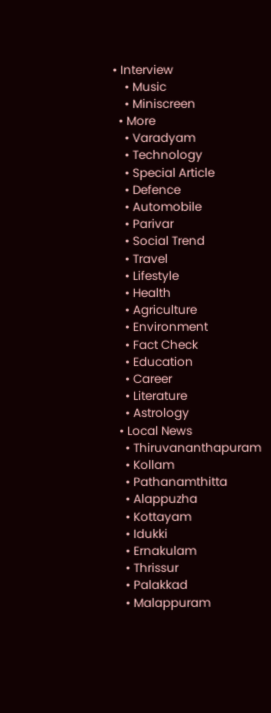• Interview
    • Music
    • Miniscreen
  • More
    • Varadyam
    • Technology
    • Special Article
    • Defence
    • Automobile
    • Parivar
    • Social Trend
    • Travel
    • Lifestyle
    • Health
    • Agriculture
    • Environment
    • Fact Check
    • Education
    • Career
    • Literature
    • Astrology
  • Local News
    • Thiruvananthapuram
    • Kollam
    • Pathanamthitta
    • Alappuzha
    • Kottayam
    • Idukki
    • Ernakulam
    • Thrissur
    • Palakkad
    • Malappuram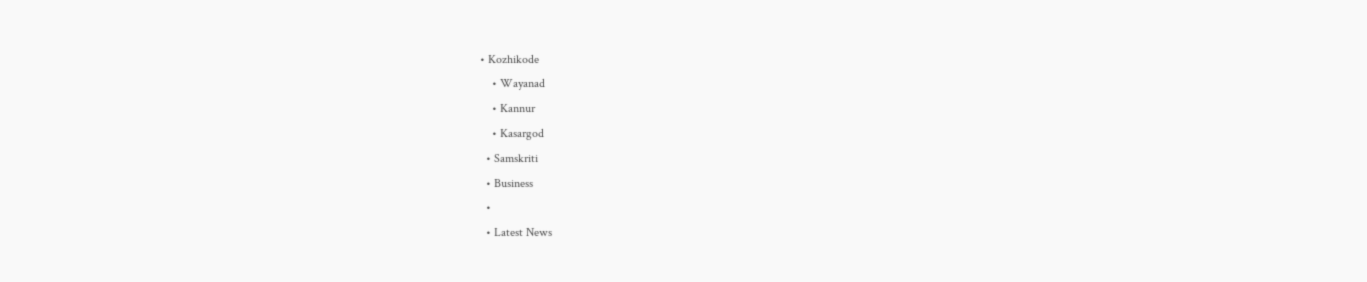• Kozhikode
    • Wayanad
    • Kannur
    • Kasargod
  • Samskriti
  • Business
  •
  • Latest News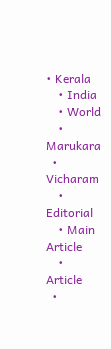• Kerala
    • India
    • World
    • Marukara
  • Vicharam
    • Editorial
    • Main Article
    • Article
  •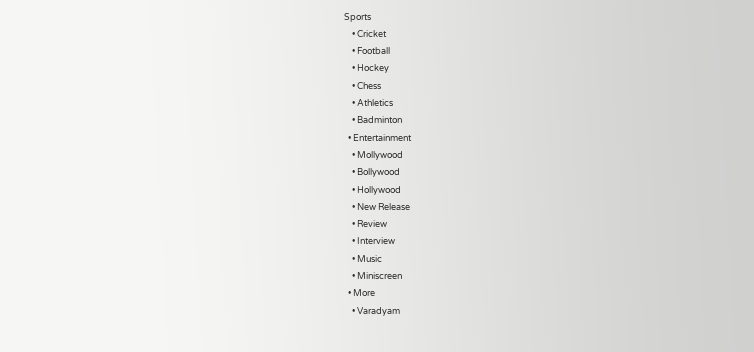Sports
    • Cricket
    • Football
    • Hockey
    • Chess
    • Athletics
    • Badminton
  • Entertainment
    • Mollywood
    • Bollywood
    • Hollywood
    • New Release
    • Review
    • Interview
    • Music
    • Miniscreen
  • More
    • Varadyam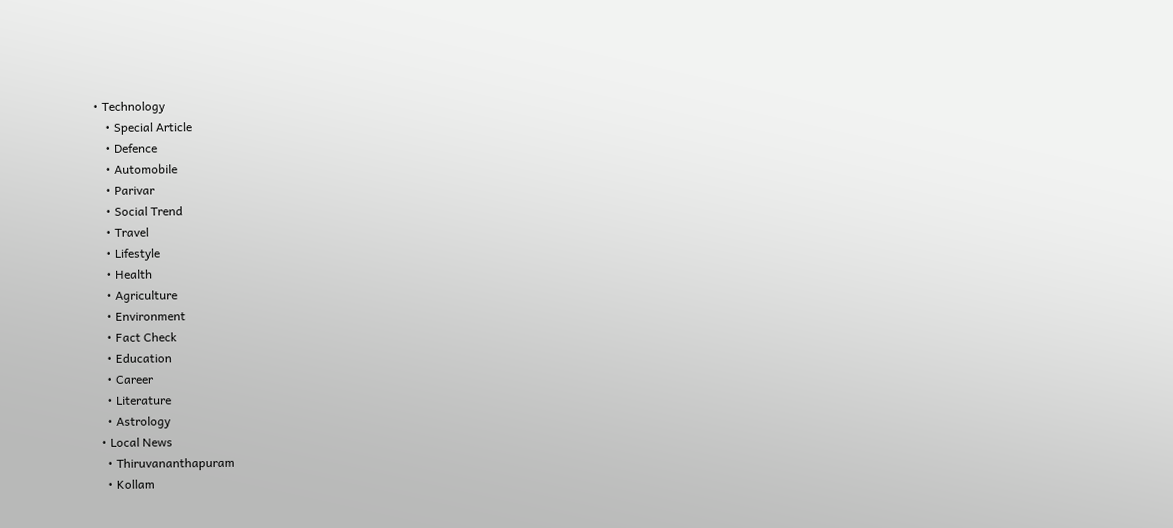• Technology
    • Special Article
    • Defence
    • Automobile
    • Parivar
    • Social Trend
    • Travel
    • Lifestyle
    • Health
    • Agriculture
    • Environment
    • Fact Check
    • Education
    • Career
    • Literature
    • Astrology
  • Local News
    • Thiruvananthapuram
    • Kollam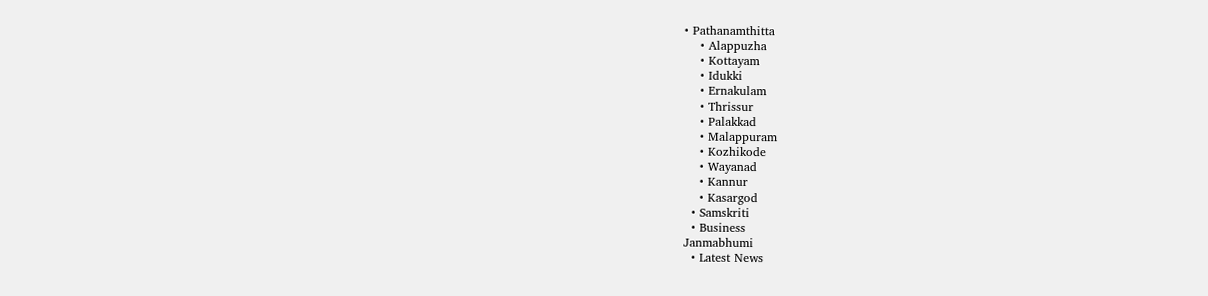• Pathanamthitta
    • Alappuzha
    • Kottayam
    • Idukki
    • Ernakulam
    • Thrissur
    • Palakkad
    • Malappuram
    • Kozhikode
    • Wayanad
    • Kannur
    • Kasargod
  • Samskriti
  • Business
Janmabhumi
  • Latest News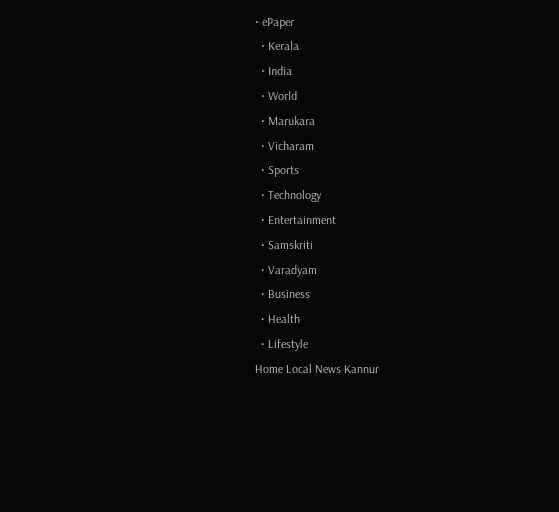• ePaper
  • Kerala
  • India
  • World
  • Marukara
  • Vicharam
  • Sports
  • Technology
  • Entertainment
  • Samskriti
  • Varadyam
  • Business
  • Health
  • Lifestyle
Home Local News Kannur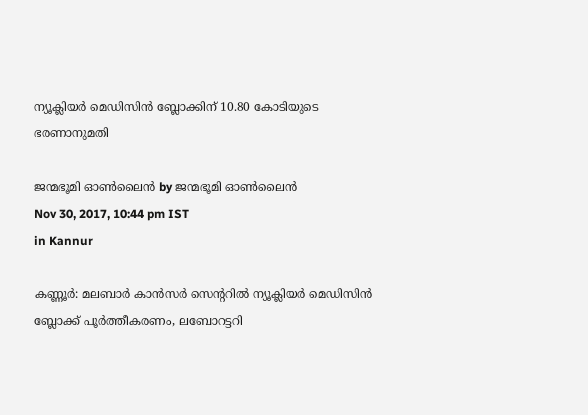ന്യൂക്ലിയര്‍ മെഡിസിന്‍ ബ്ലോക്കിന് 10.80 കോടിയുടെ ഭരണാനുമതി

ജന്മഭൂമി ഓണ്‍ലൈന്‍ by ജന്മഭൂമി ഓണ്‍ലൈന്‍
Nov 30, 2017, 10:44 pm IST
in Kannur

കണ്ണൂര്‍: മലബാര്‍ കാന്‍സര്‍ സെന്ററില്‍ ന്യൂക്ലിയര്‍ മെഡിസിന്‍ ബ്ലോക്ക് പൂര്‍ത്തീകരണം, ലബോറട്ടറി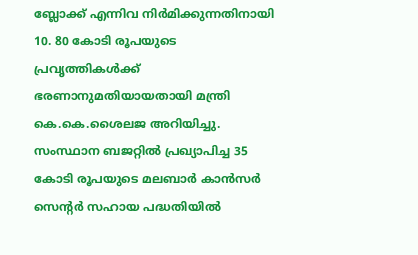ബ്ലോക്ക് എന്നിവ നിര്‍മിക്കുന്നതിനായി 10. 80 കോടി രൂപയുടെ പ്രവൃത്തികള്‍ക്ക് ഭരണാനുമതിയായതായി മന്ത്രി കെ.കെ.ശൈലജ അറിയിച്ചു. സംസ്ഥാന ബജറ്റില്‍ പ്രഖ്യാപിച്ച 35 കോടി രൂപയുടെ മലബാര്‍ കാന്‍സര്‍ സെന്റര്‍ സഹായ പദ്ധതിയില്‍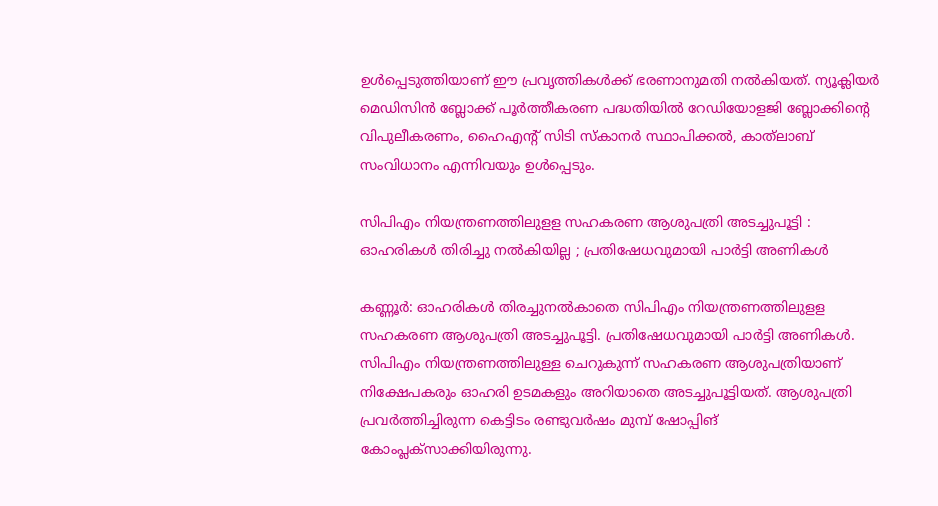ഉള്‍പ്പെടുത്തിയാണ് ഈ പ്രവൃത്തികള്‍ക്ക് ഭരണാനുമതി നല്‍കിയത്. ന്യൂക്ലിയര്‍ മെഡിസിന്‍ ബ്ലോക്ക് പൂര്‍ത്തീകരണ പദ്ധതിയില്‍ റേഡിയോളജി ബ്ലോക്കിന്റെ വിപുലീകരണം, ഹൈഎന്റ് സിടി സ്‌കാനര്‍ സ്ഥാപിക്കല്‍, കാത്‌ലാബ് സംവിധാനം എന്നിവയും ഉള്‍പ്പെടും.

സിപിഎം നിയന്ത്രണത്തിലുളള സഹകരണ ആശുപത്രി അടച്ചുപൂട്ടി : ഓഹരികള്‍ തിരിച്ചു നല്‍കിയില്ല ; പ്രതിഷേധവുമായി പാര്‍ട്ടി അണികള്‍

കണ്ണൂര്‍: ഓഹരികള്‍ തിരച്ചുനല്‍കാതെ സിപിഎം നിയന്ത്രണത്തിലുളള സഹകരണ ആശുപത്രി അടച്ചുപൂട്ടി. പ്രതിഷേധവുമായി പാര്‍ട്ടി അണികള്‍. സിപിഎം നിയന്ത്രണത്തിലുള്ള ചെറുകുന്ന് സഹകരണ ആശുപത്രിയാണ് നിക്ഷേപകരും ഓഹരി ഉടമകളും അറിയാതെ അടച്ചുപൂട്ടിയത്. ആശുപത്രി പ്രവര്‍ത്തിച്ചിരുന്ന കെട്ടിടം രണ്ടുവര്‍ഷം മുമ്പ് ഷോപ്പിങ് കോംപ്ലക്‌സാക്കിയിരുന്നു.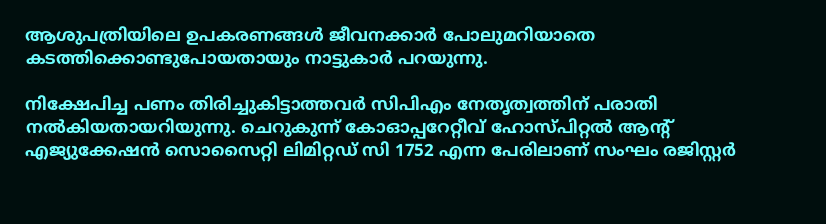ആശുപത്രിയിലെ ഉപകരണങ്ങള്‍ ജീവനക്കാര്‍ പോലുമറിയാതെ കടത്തിക്കൊണ്ടുപോയതായും നാട്ടുകാര്‍ പറയുന്നു.

നിക്ഷേപിച്ച പണം തിരിച്ചുകിട്ടാത്തവര്‍ സിപിഎം നേതൃത്വത്തിന് പരാതി നല്‍കിയതായറിയുന്നു. ചെറുകുന്ന് കോഓപ്പറേറ്റീവ് ഹോസ്പിറ്റല്‍ ആന്റ് എജ്യുക്കേഷന്‍ സൊസൈറ്റി ലിമിറ്റഡ് സി 1752 എന്ന പേരിലാണ് സംഘം രജിസ്റ്റര്‍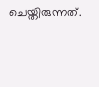ചെയ്തിരുന്നത്.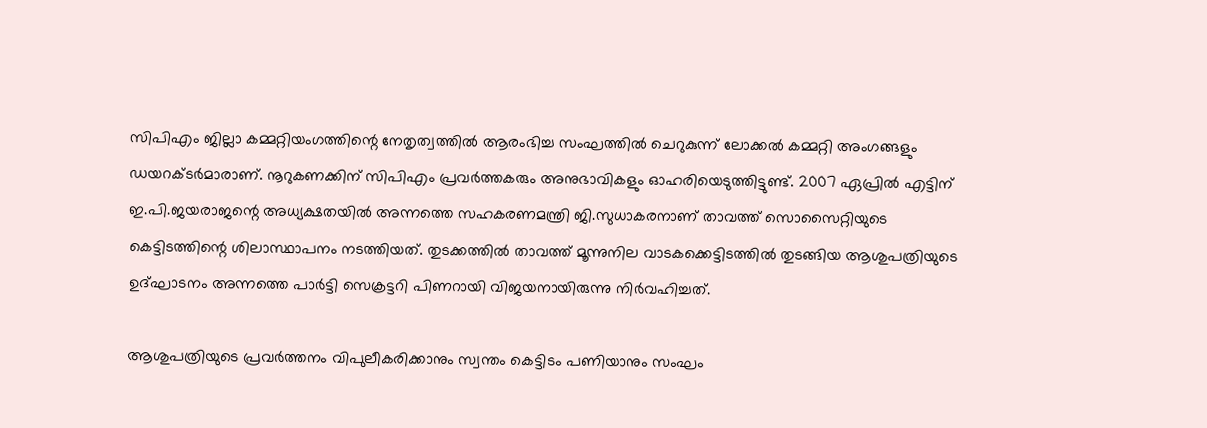സിപിഎം ജില്ലാ കമ്മറ്റിയംഗത്തിന്റെ നേതൃത്വത്തില്‍ ആരംഭിച്ച സംഘത്തില്‍ ചെറുകുന്ന് ലോക്കല്‍ കമ്മറ്റി അംഗങ്ങളും ഡയറക്ടര്‍മാരാണ്. നൂറുകണക്കിന് സിപിഎം പ്രവര്‍ത്തകരും അനുഭാവികളും ഓഹരിയെടുത്തിട്ടുണ്ട്. 2007 ഏപ്രില്‍ എട്ടിന് ഇ.പി.ജയരാജന്റെ അധ്യക്ഷതയില്‍ അന്നത്തെ സഹകരണമന്ത്രി ജി.സുധാകരനാണ് താവത്ത് സൊസൈറ്റിയുടെ കെട്ടിടത്തിന്റെ ശിലാസ്ഥാപനം നടത്തിയത്. തുടക്കത്തില്‍ താവത്ത് മൂന്നുനില വാടകക്കെട്ടിടത്തില്‍ തുടങ്ങിയ ആശുപത്രിയുടെ ഉദ്ഘാടനം അന്നത്തെ പാര്‍ട്ടി സെക്രട്ടറി പിണറായി വിജയനായിരുന്നു നിര്‍വഹിച്ചത്.

ആശുപത്രിയുടെ പ്രവര്‍ത്തനം വിപുലീകരിക്കാനും സ്വന്തം കെട്ടിടം പണിയാനും സംഘം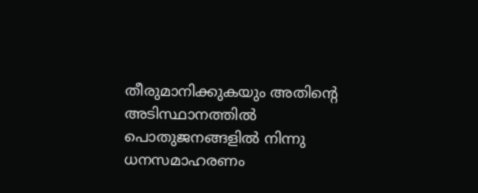തീരുമാനിക്കുകയും അതിന്റെ അടിസ്ഥാനത്തില്‍ പൊതുജനങ്ങളില്‍ നിന്നു ധനസമാഹരണം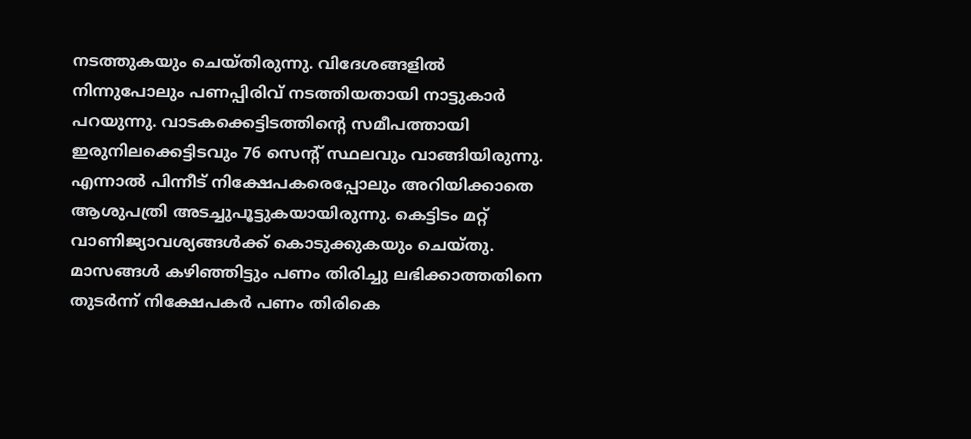നടത്തുകയും ചെയ്തിരുന്നു. വിദേശങ്ങളില്‍ നിന്നുപോലും പണപ്പിരിവ് നടത്തിയതായി നാട്ടുകാര്‍ പറയുന്നു. വാടകക്കെട്ടിടത്തിന്റെ സമീപത്തായി ഇരുനിലക്കെട്ടിടവും 76 സെന്റ് സ്ഥലവും വാങ്ങിയിരുന്നു. എന്നാല്‍ പിന്നീട് നിക്ഷേപകരെപ്പോലും അറിയിക്കാതെ ആശുപത്രി അടച്ചുപൂട്ടുകയായിരുന്നു. കെട്ടിടം മറ്റ് വാണിജ്യാവശ്യങ്ങള്‍ക്ക് കൊടുക്കുകയും ചെയ്തു. മാസങ്ങള്‍ കഴിഞ്ഞിട്ടും പണം തിരിച്ചു ലഭിക്കാത്തതിനെ തുടര്‍ന്ന് നിക്ഷേപകര്‍ പണം തിരികെ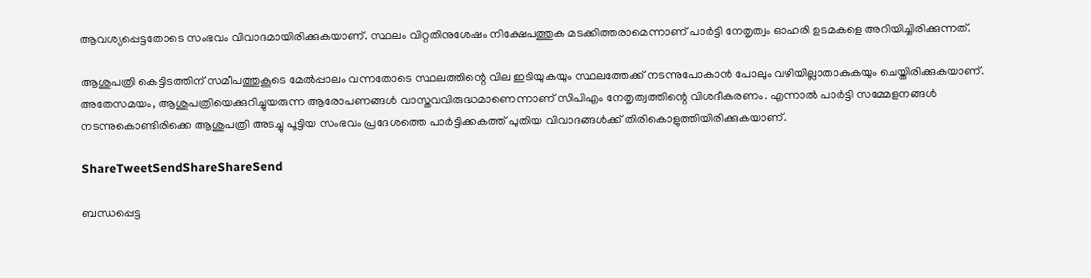ആവശ്യപ്പെട്ടതോടെ സംഭവം വിവാദമായിരിക്കുകയാണ്. സ്ഥലം വിറ്റതിനുശേഷം നിക്ഷേപത്തുക മടക്കിത്തരാമെന്നാണ് പാര്‍ട്ടി നേതൃത്വം ഓഹരി ഉടമകളെ അറിയിച്ചിരിക്കുന്നത്.

ആശുപത്രി കെട്ടിടത്തിന് സമീപത്തുകൂടെ മേല്‍പ്പാലം വന്നതോടെ സ്ഥലത്തിന്റെ വില ഇടിയുകയും സ്ഥലത്തേക്ക് നടന്നുപോകാന്‍ പോലും വഴിയില്ലാതാകുകയും ചെയ്തിരിക്കുകയാണ്. അതേസമയം, ആശുപത്രിയെക്കുറിച്ചുയരുന്ന ആരോപണങ്ങള്‍ വാസ്തവവിരുദ്ധമാണെന്നാണ് സിപിഎം നേതൃത്വത്തിന്റെ വിശദീകരണം. എന്നാല്‍ പാര്‍ട്ടി സമ്മേളനങ്ങള്‍ നടന്നുകൊണ്ടിരിക്കെ ആശുപത്രി അടച്ചു പൂട്ടിയ സംഭവം പ്രദേശത്തെ പാര്‍ട്ടിക്കകത്ത് പുതിയ വിവാദങ്ങള്‍ക്ക് തിരികൊളുത്തിയിരിക്കുകയാണ്.

ShareTweetSendShareShareSend

ബന്ധപ്പെട്ട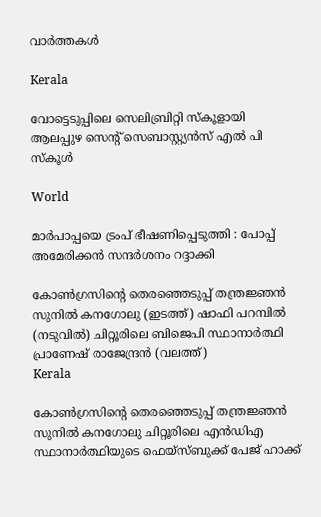വാര്‍ത്തകള്‍

Kerala

വോട്ടെടുപ്പിലെ സെലിബ്രിറ്റി സ്‌കൂളായി ആലപ്പുഴ സെന്റ് സെബാസ്റ്റ്യന്‍സ് എല്‍ പി സ്‌കൂള്‍

World

മാര്‍പാപ്പയെ ട്രംപ് ഭീഷണിപ്പെടുത്തി : പോപ്പ് അമേരിക്കന്‍ സന്ദര്‍ശനം റദ്ദാക്കി

കോണ്‍ഗ്രസിന്‍റെ തെരഞ്ഞെടുപ്പ് തന്ത്രജ്ഞന്‍ സുനില്‍ കനഗോലു (ഇടത്ത്) ഷാഫി പറമ്പില്‍ (നടുവില്‍) ചിറ്റൂരിലെ ബിജെപി സ്ഥാനാര്‍ത്ഥി പ്രാണേഷ് രാജേന്ദ്രന്‍ (വലത്ത്)
Kerala

കോണ്‍ഗ്രസിന്റെ തെരഞ്ഞെടുപ്പ് തന്ത്രജ്ഞന്‍ സുനില്‍ കനഗോലു ചിറ്റൂരിലെ എന്‍ഡിഎ സ്ഥാനാര്‍ത്ഥിയുടെ ഫെയ്സ്ബുക്ക് പേജ് ഹാക്ക്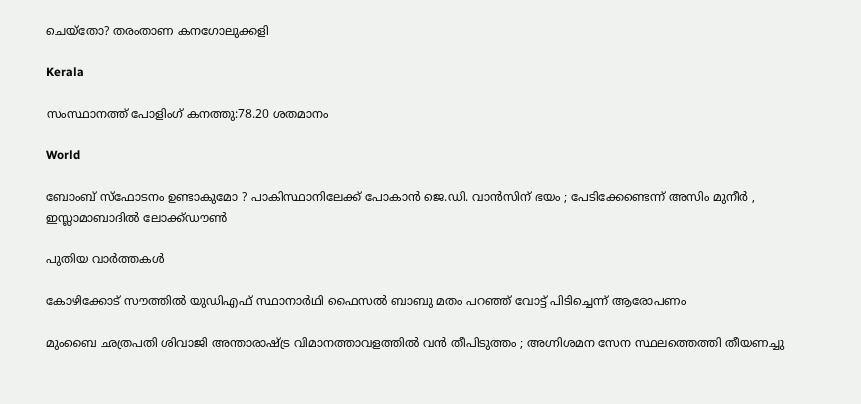ചെയ്തോ? തരംതാണ കനഗോലുക്കളി

Kerala

സംസ്ഥാനത്ത് പോളിംഗ് കനത്തു:78.20 ശതമാനം

World

ബോംബ് സ്ഫോടനം ഉണ്ടാകുമോ ? പാകിസ്ഥാനിലേക്ക് പോകാൻ ജെ.ഡി. വാൻസിന് ഭയം ; പേടിക്കേണ്ടെന്ന് അസിം മുനീർ , ഇസ്ലാമാബാദിൽ ലോക്ക്ഡൗൺ

പുതിയ വാര്‍ത്തകള്‍

കോഴിക്കോട് സൗത്തില്‍ യുഡിഎഫ് സ്ഥാനാര്‍ഥി ഫൈസല്‍ ബാബു മതം പറഞ്ഞ് വോട്ട് പിടിച്ചെന്ന് ആരോപണം

മുംബൈ ഛത്രപതി ശിവാജി അന്താരാഷ്‌ട്ര വിമാനത്താവളത്തിൽ വൻ തീപിടുത്തം ; അഗ്നിശമന സേന സ്ഥലത്തെത്തി തീയണച്ചു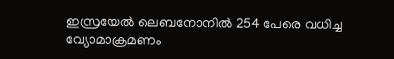ഇസ്രയേല്‍ ലെബനോനില്‍ 254 പേരെ വധിച്ച വ്യോമാക്രമണം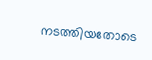നടത്തിയതോടെ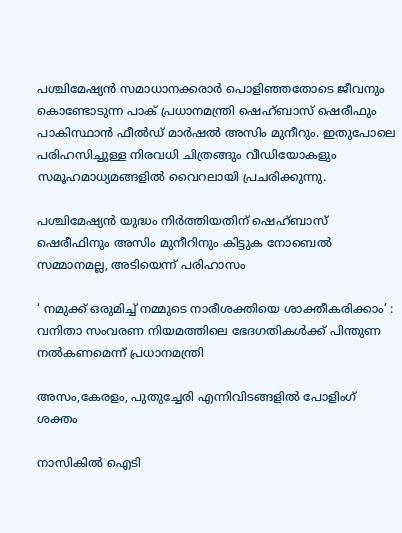പശ്ചിമേഷ്യന്‍ സമാധാനക്കരാര്‍ പൊളിഞ്ഞതോടെ ജീവനും കൊണ്ടോടുന്ന പാക് പ്രധാനമന്ത്രി ഷെഹ്ബാസ് ഷെരീഫും പാകിസ്ഥാന്‍ ഫീല്‍ഡ് മാര്‍ഷല്‍ അസിം മുനീറും. ഇതുപോലെ പരിഹസിച്ചുള്ള നിരവധി ചിത്രങ്ങും വീഡിയോകളും സമൂഹമാധ്യമങ്ങളില്‍ വൈറലായി പ്രചരിക്കുന്നു.

പശ്ചിമേഷ്യന്‍ യുദ്ധം നിര്‍ത്തിയതിന് ഷെഹ്ബാസ് ഷെരീഫിനും അസിം മുനീറിനും കിട്ടുക നോബെല്‍ സമ്മാനമല്ല, അടിയെന്ന് പരിഹാസം

‘ നമുക്ക് ഒരുമിച്ച് നമ്മുടെ നാരീശക്തിയെ ശാക്തീകരിക്കാം’ : വനിതാ സംവരണ നിയമത്തിലെ ഭേദഗതികൾക്ക് പിന്തുണ നൽകണമെന്ന് പ്രധാനമന്ത്രി

അസം,കേരളം, പുതുച്ചേരി എന്നിവിടങ്ങളില്‍ പോളിംഗ് ശക്തം

നാസികിൽ ഐടി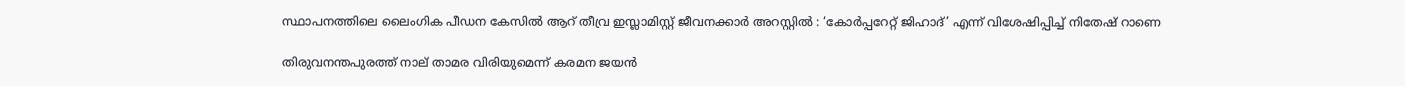സ്ഥാപനത്തിലെ ലൈംഗിക പീഡന കേസിൽ ആറ് തീവ്ര ഇസ്ലാമിസ്റ്റ് ജീവനക്കാർ അറസ്റ്റിൽ : ‘കോർപ്പറേറ്റ് ജിഹാദ്’ എന്ന് വിശേഷിപ്പിച്ച് നിതേഷ് റാണെ

തിരുവനന്തപുരത്ത് നാല് താമര വിരിയുമെന്ന് കരമന ജയന്‍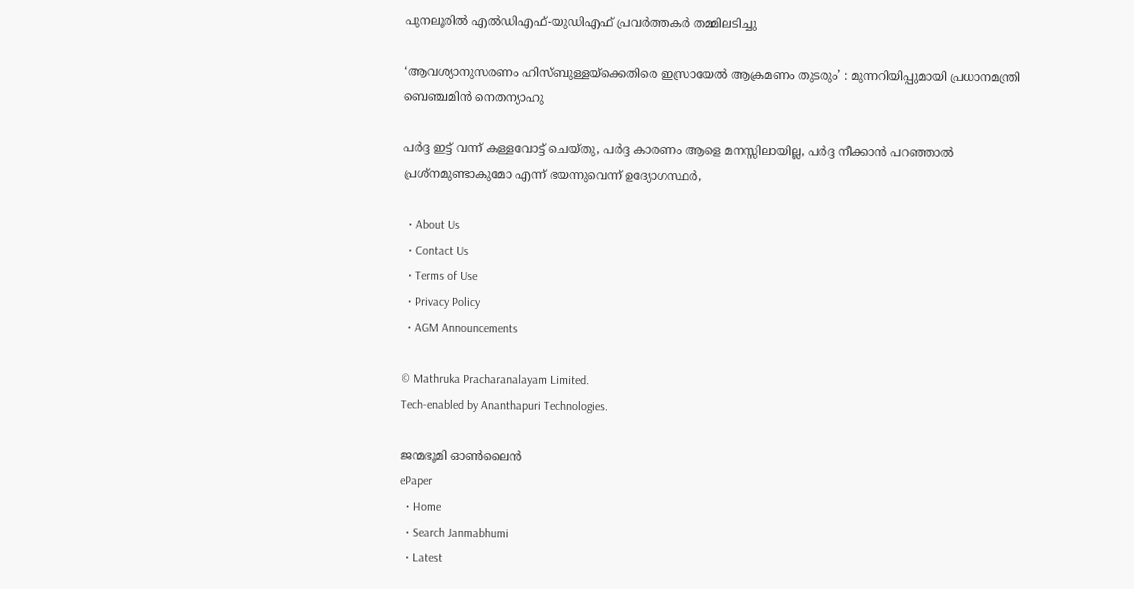പുനലൂരില്‍ എല്‍ഡിഎഫ്-യുഡിഎഫ് പ്രവര്‍ത്തകര്‍ തമ്മിലടിച്ചു

‘ആവശ്യാനുസരണം ഹിസ്ബുള്ളയ്‌ക്കെതിരെ ഇസ്രായേൽ ആക്രമണം തുടരും’ : മുന്നറിയിപ്പുമായി പ്രധാനമന്ത്രി ബെഞ്ചമിൻ നെതന്യാഹു

പര്‍ദ്ദ ഇട്ട് വന്ന് കള്ളവോട്ട് ചെയ്തു, പര്‍ദ്ദ കാരണം ആളെ മനസ്സിലായില്ല, പര്‍ദ്ദ നീക്കാന്‍ പറഞ്ഞാല്‍ പ്രശ്നമുണ്ടാകുമോ എന്ന് ഭയന്നുവെന്ന് ഉദ്യോഗസ്ഥര്‍,

  • About Us
  • Contact Us
  • Terms of Use
  • Privacy Policy
  • AGM Announcements

© Mathruka Pracharanalayam Limited.
Tech-enabled by Ananthapuri Technologies.

ജന്മഭൂമി ഓണ്‍ലൈന്‍
ePaper
  • Home
  • Search Janmabhumi
  • Latest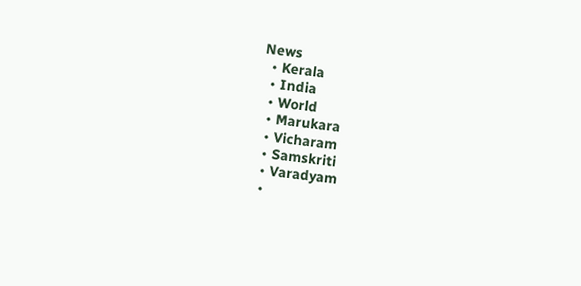News
  • Kerala
  • India
  • World
  • Marukara
  • Vicharam
  • Samskriti
  • Varadyam
  •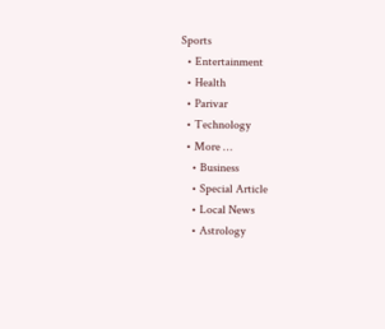Sports
  • Entertainment
  • Health
  • Parivar
  • Technology
  • More …
    • Business
    • Special Article
    • Local News
    • Astrology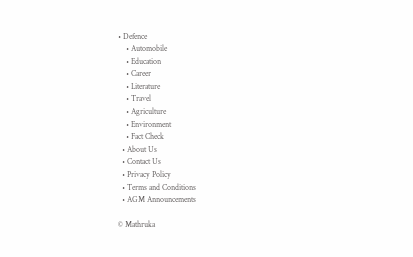• Defence
    • Automobile
    • Education
    • Career
    • Literature
    • Travel
    • Agriculture
    • Environment
    • Fact Check
  • About Us
  • Contact Us
  • Privacy Policy
  • Terms and Conditions
  • AGM Announcements

© Mathruka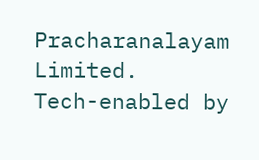Pracharanalayam Limited.
Tech-enabled by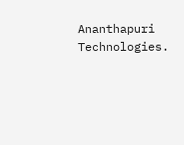Ananthapuri Technologies.